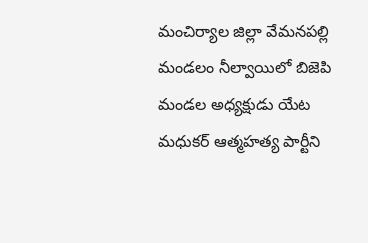మంచిర్యాల జిల్లా వేమనపల్లి మండలం నీల్వాయిలో బిజెపి మండల అధ్యక్షుడు యేట మధుకర్ ఆత్మహత్య పార్టీని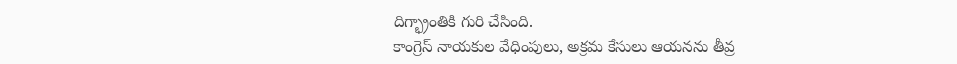దిగ్భ్రాంతికి గురి చేసింది.
కాంగ్రెస్ నాయకుల వేధింపులు, అక్రమ కేసులు ఆయనను తీవ్ర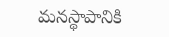మనస్థాపానికి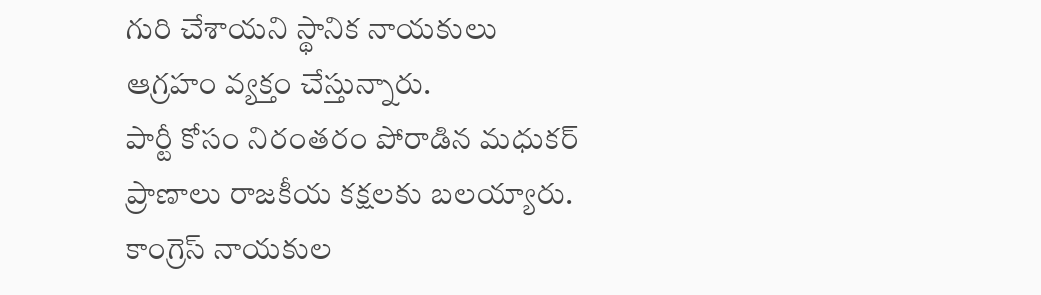గురి చేశాయని స్థానిక నాయకులు ఆగ్రహం వ్యక్తం చేస్తున్నారు.
పార్టీ కోసం నిరంతరం పోరాడిన మధుకర్ ప్రాణాలు రాజకీయ కక్షలకు బలయ్యారు. కాంగ్రెస్ నాయకుల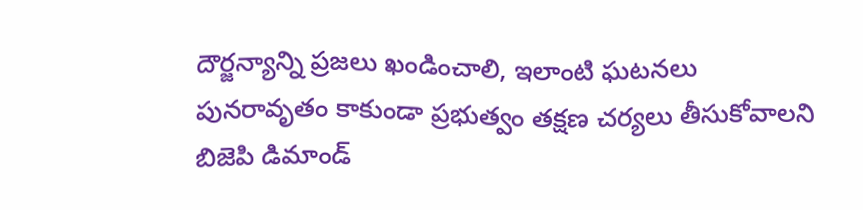దౌర్జన్యాన్ని ప్రజలు ఖండించాలి, ఇలాంటి ఘటనలు పునరావృతం కాకుండా ప్రభుత్వం తక్షణ చర్యలు తీసుకోవాలని బిజెపి డిమాండ్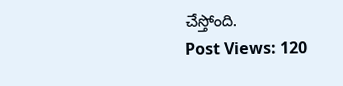చేస్తోంది.
Post Views: 120